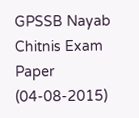GPSSB Nayab Chitnis Exam Paper (04-08-2015)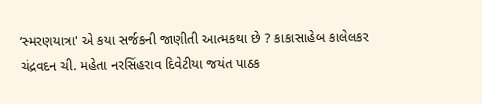‘સ્મરણયાત્રા' એ કયા સર્જકની જાણીતી આત્મકથા છે ? કાકાસાહેબ કાલેલકર ચંદ્રવદન ચી. મહેતા નરસિંહરાવ દિવેટીયા જયંત પાઠક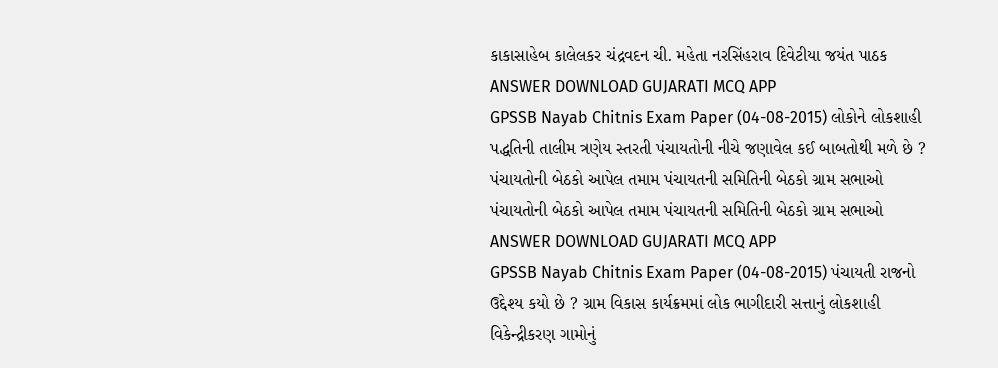કાકાસાહેબ કાલેલકર ચંદ્રવદન ચી. મહેતા નરસિંહરાવ દિવેટીયા જયંત પાઠક ANSWER DOWNLOAD GUJARATI MCQ APP
GPSSB Nayab Chitnis Exam Paper (04-08-2015) લોકોને લોકશાહી પદ્ધતિની તાલીમ ત્રણેય સ્તરતી પંચાયતોની નીચે જણાવેલ કઈ બાબતોથી મળે છે ? પંચાયતોની બેઠકો આપેલ તમામ પંચાયતની સમિતિની બેઠકો ગ્રામ સભાઓ પંચાયતોની બેઠકો આપેલ તમામ પંચાયતની સમિતિની બેઠકો ગ્રામ સભાઓ ANSWER DOWNLOAD GUJARATI MCQ APP
GPSSB Nayab Chitnis Exam Paper (04-08-2015) પંચાયતી રાજનો ઉદ્દેશ્ય કયો છે ? ગ્રામ વિકાસ કાર્યક્રમમાં લોક ભાગીદારી સત્તાનું લોકશાહી વિકેન્દ્રીકરણ ગામોનું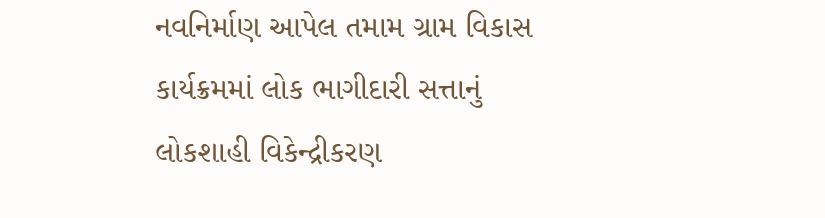નવનિર્માણ આપેલ તમામ ગ્રામ વિકાસ કાર્યક્રમમાં લોક ભાગીદારી સત્તાનું લોકશાહી વિકેન્દ્રીકરણ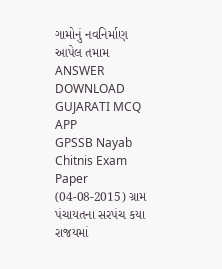ગામોનું નવનિર્માણ આપેલ તમામ ANSWER DOWNLOAD GUJARATI MCQ APP
GPSSB Nayab Chitnis Exam Paper (04-08-2015) ગ્રામ પંચાયતના સરપંચ કયા રાજયમાં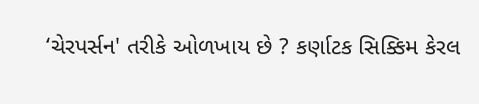‘ચેરપર્સન' તરીકે ઓળખાય છે ? કર્ણાટક સિક્કિમ કેરલ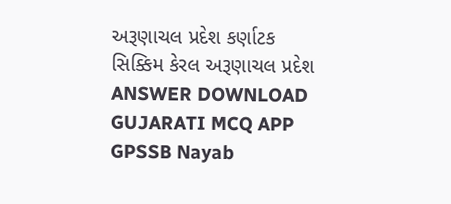અરૂણાચલ પ્રદેશ કર્ણાટક સિક્કિમ કેરલ અરૂણાચલ પ્રદેશ ANSWER DOWNLOAD GUJARATI MCQ APP
GPSSB Nayab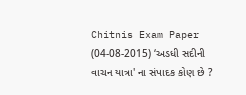Chitnis Exam Paper (04-08-2015) ‘અડધી સદીની વાચન યાત્રા' ના સંપાદક કોણ છે ?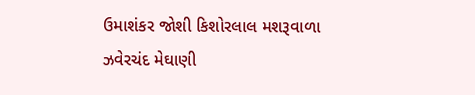ઉમાશંકર જોશી કિશોરલાલ મશરૂવાળા ઝવેરચંદ મેઘાણી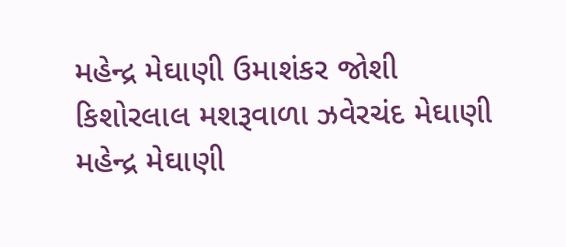મહેન્દ્ર મેઘાણી ઉમાશંકર જોશી કિશોરલાલ મશરૂવાળા ઝવેરચંદ મેઘાણી મહેન્દ્ર મેઘાણી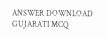ANSWER DOWNLOAD GUJARATI MCQ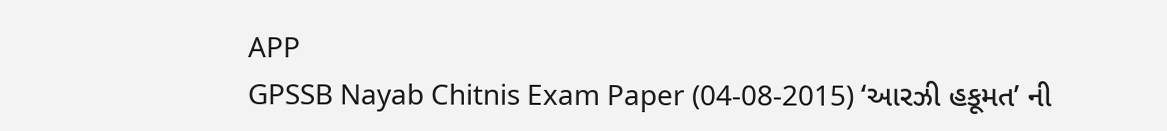APP
GPSSB Nayab Chitnis Exam Paper (04-08-2015) ‘આરઝી હકૂમત’ ની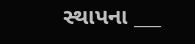સ્થાપના ___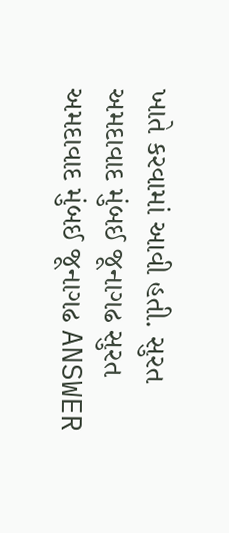ખાતે કરવામાં આવી હતી. સુરત અમદાવાદ મુંબઈ જૂનાગઢ સુરત અમદાવાદ મુંબઈ જૂનાગઢ ANSWER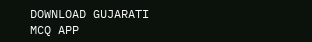DOWNLOAD GUJARATI MCQ APP